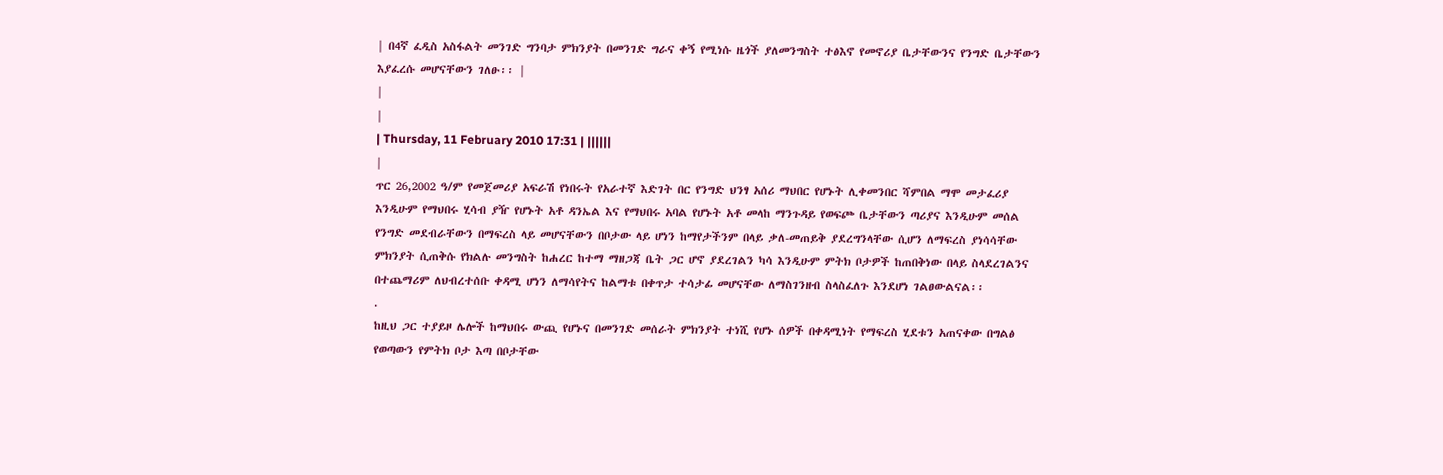| በ4ኛ ፈዲስ አስፋልት መንገድ ግንባታ ምክንያት በመንገድ ግራና ቀኝ የሚነሱ ዜጎች ያለመንግስት ተፅእኖ የመኖሪያ ቤታቸውንና የንግድ ቤታቸውን እያፈረሱ መሆናቸውን ገለፁ፡፡ |
|
|
| Thursday, 11 February 2010 17:31 | ||||||
|
ጥር 26,2002 ዓ/ም የመጀመሪያ አፍራሽ የነበሩት የአራተኛ እድገት በር የንግድ ህንፃ አሰሪ ማህበር የሆኑት ሊቀመንበር ሻምበል ማሞ መታፈሪያ እንዲሁም የማህበሩ ሂሳብ ያዥ የሆኑት አቶ ዳንኤል እና የማህበሩ አባል የሆኑት አቶ መላከ ማንጉዳይ የወፍጮ ቤታቸውን ጣሪያና እንዲሁም መሰል የንግድ መደብራቸውን በማፍረስ ላይ መሆናቸውን በቦታው ላይ ሆነን ከማየታችንም በላይ ቃለ-መጠይቅ ያደረግንላቸው ሲሆን ለማፍረስ ያነሳሳቸው ምክንያት ሲጠቅሱ የክልሉ መንግስት ከሐረር ከተማ ማዘጋጃ ቤት ጋር ሆኖ ያደረገልን ካሳ እንዲሁም ምትክ ቦታዎች ከጠበቅነው በላይ ስላደረገልንና በተጨማሪም ለህብረተሰቡ ቀዳሚ ሆነን ለማሳየትና ከልማቱ በቀጥታ ተሳታፊ መሆናቸው ለማስገንዘብ ስላስፈለጉ እንደሆነ ገልፀውልናል፡፡
.
ከዚህ ጋር ተያይዞ ሌሎች ከማህበሩ ውጪ የሆኑና በመንገድ መሰራት ምክንያት ተነሺ የሆኑ ሰዎች በቀዳሚነት የማፍረስ ሂደቱን አጠናቀው በግልፅ የወጣውን የምትክ ቦታ እጣ በቦታቸው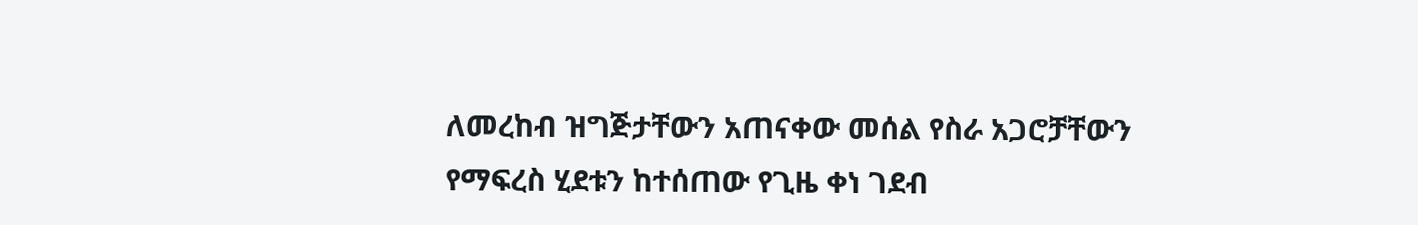ለመረከብ ዝግጅታቸውን አጠናቀው መሰል የስራ አጋሮቻቸውን የማፍረስ ሂደቱን ከተሰጠው የጊዜ ቀነ ገደብ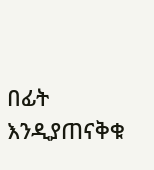በፊት እንዲያጠናቅቁ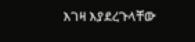እገዛ እያደረጉላቸው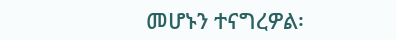መሆኑን ተናግረዎል፡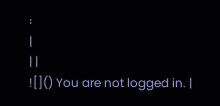፡
|
| |
![]() You are not logged in. |